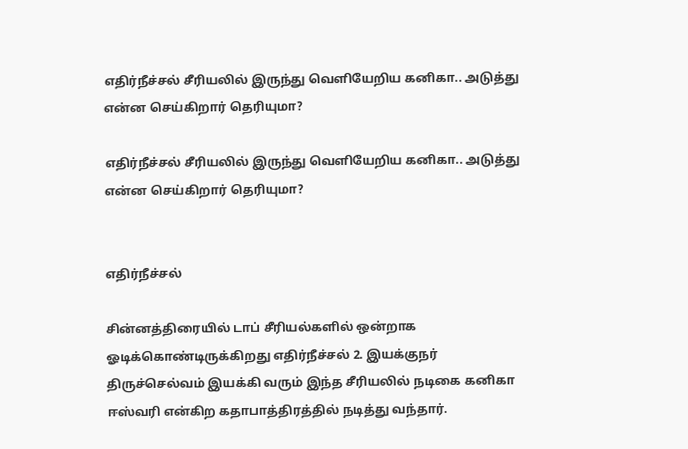எதிர்நீச்சல் சீரியலில் இருந்து வெளியேறிய கனிகா.. அடுத்து என்ன செய்கிறார் தெரியுமா?

எதிர்நீச்சல் சீரியலில் இருந்து வெளியேறிய கனிகா.. அடுத்து என்ன செய்கிறார் தெரியுமா?


எதிர்நீச்சல்

சின்னத்திரையில் டாப் சீரியல்களில் ஒன்றாக ஓடிக்கொண்டிருக்கிறது எதிர்நீச்சல் 2. இயக்குநர் திருச்செல்வம் இயக்கி வரும் இந்த சீரியலில் நடிகை கனிகா ஈஸ்வரி என்கிற கதாபாத்திரத்தில் நடித்து வந்தார்.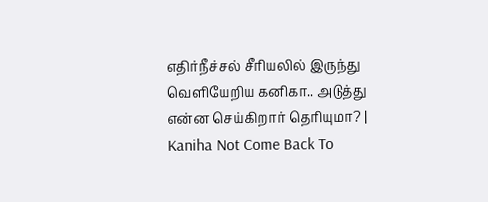எதிர்நீச்சல் சீரியலில் இருந்து வெளியேறிய கனிகா.. அடுத்து என்ன செய்கிறார் தெரியுமா? | Kaniha Not Come Back To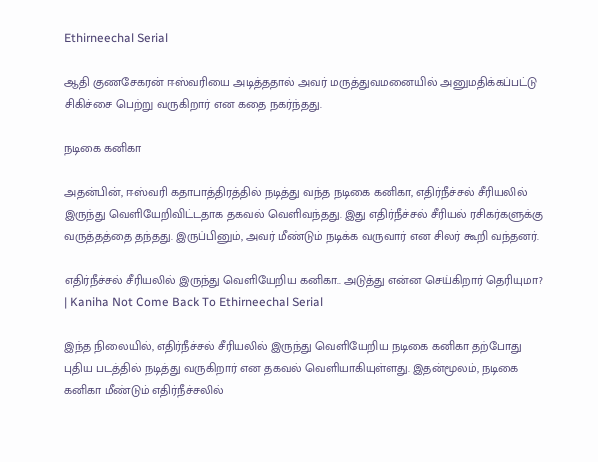Ethirneechal Serial

ஆதி குணசேகரன் ஈஸ்வரியை அடித்ததால் அவர் மருத்துவமனையில் அனுமதிக்கப்பட்டு சிகிச்சை பெற்று வருகிறார் என கதை நகர்ந்தது.

நடிகை கனிகா

அதன்பின், ஈஸ்வரி கதாபாத்திரத்தில் நடித்து வந்த நடிகை கனிகா, எதிர்நீச்சல் சீரியலில் இருந்து வெளியேறிவிட்டதாக தகவல் வெளிவந்தது. இது எதிர்நீச்சல் சீரியல் ரசிகர்களுக்கு வருத்தத்தை தந்தது. இருப்பினும், அவர் மீண்டும் நடிக்க வருவார் என சிலர் கூறி வந்தனர்.

எதிர்நீச்சல் சீரியலில் இருந்து வெளியேறிய கனிகா.. அடுத்து என்ன செய்கிறார் தெரியுமா? | Kaniha Not Come Back To Ethirneechal Serial

இந்த நிலையில், எதிர்நீச்சல் சீரியலில் இருந்து வெளியேறிய நடிகை கனிகா தற்போது புதிய படத்தில் நடித்து வருகிறார் என தகவல் வெளியாகியுள்ளது. இதன்மூலம், நடிகை கனிகா மீண்டும் எதிர்நீச்சலில்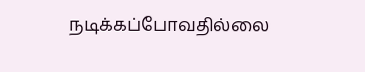நடிக்கப்போவதில்லை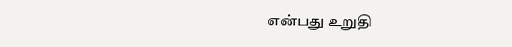என்பது உறுதி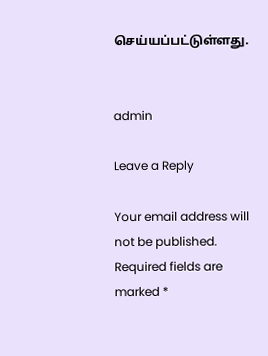செய்யப்பட்டுள்ளது.


admin

Leave a Reply

Your email address will not be published. Required fields are marked *